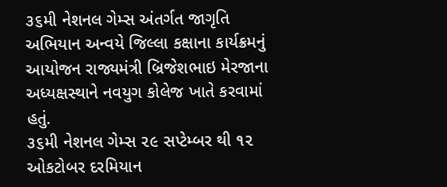૩૬મી નેશનલ ગેમ્સ અંતર્ગત જાગૃતિ અભિયાન અન્વયે જિલ્લા કક્ષાના કાર્યક્રમનું આયોજન રાજ્યમંત્રી બ્રિજેશભાઇ મેરજાના અધ્યક્ષસ્થાને નવયુગ કોલેજ ખાતે કરવામાં હતું.
૩૬મી નેશનલ ગેમ્સ ૨૯ સપ્ટેમ્બર થી ૧૨ ઓકટોબર દરમિયાન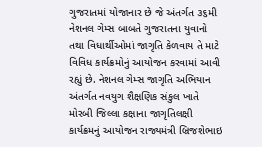ગુજરાતમાં યોજાનાર છે જે અંતર્ગત ૩૬મી નેશનલ ગેમ્સ બાબતે ગુજરાતના યુવાનો તથા વિધાર્થીઓમાં જાગૃતિ કેળવાય તે માટે વિવિધ કાર્યક્રમોનું આયોજન કરવામાં આવી રહ્યું છે. નેશનલ ગેમ્સ જાગૃતિ અભિયાન અંતર્ગત નવયુગ શૈક્ષણિક સંકુલ ખાતે મોરબી જિલ્લા કક્ષાના જાગૃતિલક્ષી કાર્યક્રમનું આયોજન રાજ્યમંત્રી બ્રિજશેભાઇ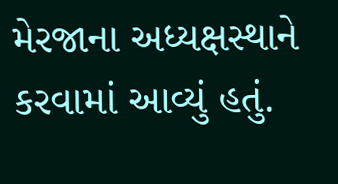મેરજાના અધ્યક્ષસ્થાને કરવામાં આવ્યું હતું.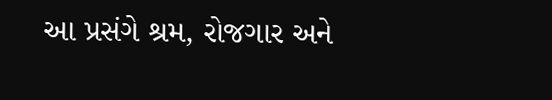આ પ્રસંગે શ્રમ, રોજગાર અને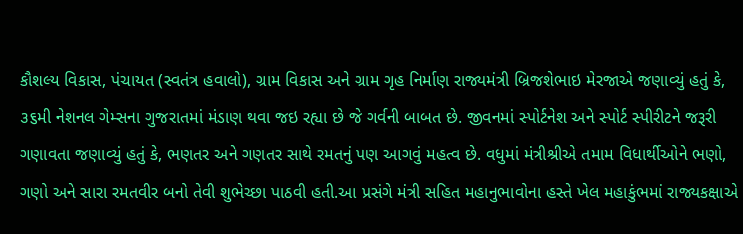કૌશલ્ય વિકાસ, પંચાયત (સ્વતંત્ર હવાલો), ગ્રામ વિકાસ અને ગ્રામ ગૃહ નિર્માણ રાજ્યમંત્રી બ્રિજશેભાઇ મેરજાએ જણાવ્યું હતું કે, ૩૬મી નેશનલ ગેમ્સના ગુજરાતમાં મંડાણ થવા જઇ રહ્યા છે જે ગર્વની બાબત છે. જીવનમાં સ્પોર્ટનેશ અને સ્પોર્ટ સ્પીરીટને જરૂરી ગણાવતા જણાવ્યું હતું કે, ભણતર અને ગણતર સાથે રમતનું પણ આગવું મહત્વ છે. વધુમાં મંત્રીશ્રીએ તમામ વિધાર્થીઓને ભણો, ગણો અને સારા રમતવીર બનો તેવી શુભેચ્છા પાઠવી હતી.આ પ્રસંગે મંત્રી સહિત મહાનુભાવોના હસ્તે ખેલ મહાકુંભમાં રાજ્યકક્ષાએ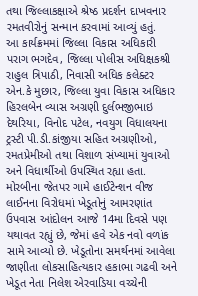તથા જિલ્લાકક્ષાએ શ્રેષ્ઠ પ્રદર્શન દાખવનાર રમતવીરોનું સન્માન કરવામાં આવ્યું હતું.
આ કાર્યક્રમમાં જિલ્લા વિકાસ અધિકારી પરાગ ભગદેવ, જિલ્લા પોલીસ અધિક્ષકશ્રી રાહુલ ત્રિપાઠી, નિવાસી અધિક કલેક્ટર એન.કે મુછાર, જિલ્લા યુવા વિકાસ અધિકાર હિરલબેન વ્યાસ અગ્રણી દુર્લભજીભાઇ દેથરિયા, વિનોદ પટેલ, નવયુગ વિધાલયના ટ્રસ્ટી પી.ડી.કાંજીયા સહિત અગ્રણીઓ, રમતપ્રેમીઓ તથા વિશાળ સંખ્યામાં યુવાઓ અને વિધાર્થીઓ ઉપસ્થિત રહ્યા હતા.
મોરબીના જેતપર ગામે હાઈટેન્શન વીજ લાઈનના વિરોધમાં ખેડૂતોનું આમરણાંત ઉપવાસ આંદોલન આજે 14મા દિવસે પણ યથાવત રહ્યું છે, જેમાં હવે એક નવો વળાંક સામે આવ્યો છે. ખેડૂતોના સમર્થનમાં આવેલા જાણીતા લોકસાહિત્યકાર હકાભા ગઢવી અને ખેડૂત નેતા નિલેશ એરવાડિયા વચ્ચેની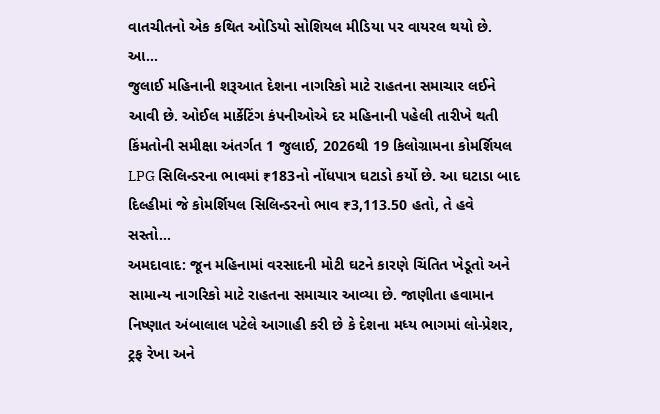વાતચીતનો એક કથિત ઓડિયો સોશિયલ મીડિયા પર વાયરલ થયો છે.
આ...
જુલાઈ મહિનાની શરૂઆત દેશના નાગરિકો માટે રાહતના સમાચાર લઈને આવી છે. ઓઈલ માર્કેટિંગ કંપનીઓએ દર મહિનાની પહેલી તારીખે થતી કિંમતોની સમીક્ષા અંતર્ગત 1 જુલાઈ, 2026થી 19 કિલોગ્રામના કોમર્શિયલ LPG સિલિન્ડરના ભાવમાં ₹183નો નોંધપાત્ર ઘટાડો કર્યો છે. આ ઘટાડા બાદ દિલ્હીમાં જે કોમર્શિયલ સિલિન્ડરનો ભાવ ₹3,113.50 હતો, તે હવે સસ્તો...
અમદાવાદ: જૂન મહિનામાં વરસાદની મોટી ઘટને કારણે ચિંતિત ખેડૂતો અને સામાન્ય નાગરિકો માટે રાહતના સમાચાર આવ્યા છે. જાણીતા હવામાન નિષ્ણાત અંબાલાલ પટેલે આગાહી કરી છે કે દેશના મધ્ય ભાગમાં લો-પ્રેશર, ટ્રફ રેખા અને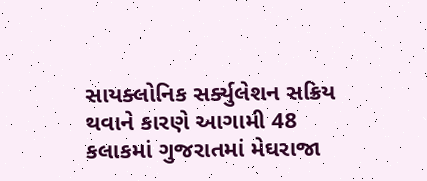સાયક્લોનિક સર્ક્યુલેશન સક્રિય થવાને કારણે આગામી 48 કલાકમાં ગુજરાતમાં મેઘરાજા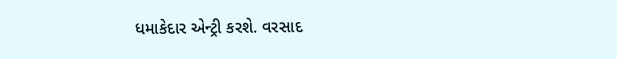ધમાકેદાર એન્ટ્રી કરશે. વરસાદ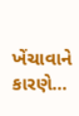ખેંચાવાને કારણે...